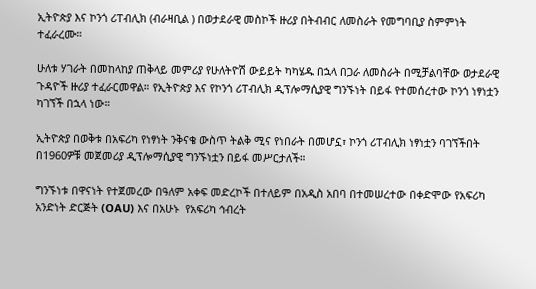ኢትዮጵያ እና ኮንጎ ሪፐብሊክ (ብራዛቢል ) በወታደራዊ መስኮች ዙሪያ በትብብር ለመስራት የመግባቢያ ስምምነት ተፈራረሙ።

ሁለቱ ሃገራት በመከላከያ ጠቅላይ መምሪያ የሁለትዮሽ ውይይት ካካሄዱ በኋላ በጋራ ለመስራት በሚቻልባቸው ወታደራዊ ጉዳዮች ዙሪያ ተፈራርመዋል። የኢትዮጵያ እና የኮንጎ ሪፐብሊክ ዲፕሎማሲያዊ ግንኙነት በይፋ የተመሰረተው ኮንጎ ነፃነቷን ካገኘች በኋላ ነው።

ኢትዮጵያ በወቅቱ በአፍሪካ የነፃነት ንቅናቄ ውስጥ ትልቅ ሚና የነበራት በመሆኗ፣ ኮንጎ ሪፐብሊክ ነፃነቷን ባገኘችበት በ1960ዎቹ መጀመሪያ ዲፕሎማሲያዊ ግንኙነቷን በይፋ መሥርታለች።

ግንኙነቱ በዋናነት የተጀመረው በዓለም አቀፍ መድረኮች በተለይም በአዲስ አበባ በተመሠረተው በቀድሞው የአፍሪካ አንድነት ድርጅት (OAU) እና በአሁኑ  የአፍሪካ ኅብረት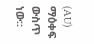(AU) ማዕቀፍ ውስጥ ነው።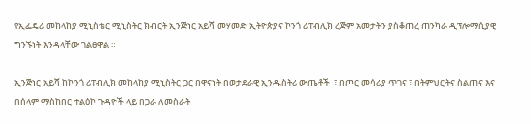የኢፌዴሪ መከላከያ ሚኒስቴር ሚኒስትር ክብርት ኢንጅነር አይሻ መሃመድ ኢትዮጵያና ኮንጎ ሪፐብሊክ ረጅም አመታትን ያስቆጠረ ጠንካራ ዲፕሎማሲያዊ ግንኙነት እንዳላቸው ገልፀዋል ።

ኢንጅነር አይሻ ከኮንጎ ሪፐብሊክ መከላከያ ሚኒስትር ጋር በዋናነት በወታደራዊ ኢንዱስትሪ ውጤቶች  ፣ በጦር መሳሪያ ጥገና ፣ በትምህርትና ስልጠና እና በሰላም ማስከበር ተልዕኮ ጉዳዮች ላይ በጋራ ለመስራት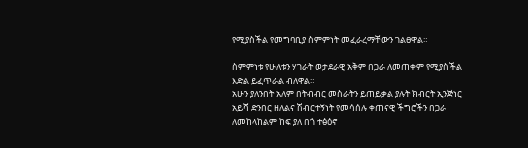የሚያስችል የመግባቢያ ስምምነት መፈራረማቸውን ገልፀዋል።

ስምምነቱ የሁለቱን ሃገራት ወታደራዊ አቅም በጋራ ለመጠቀም የሚያስችል እድል ይፈጥራል ብለዋል።
አሁን ያለንበት አለም በትብብር መስራትን ይጠይቃል ያሉት ክብርት ኢንጅነር አይሻ ድንበር ዘለልና ሽብርተኝነት የመሳሰሉ ቀጠናዊ ችግሮችን በጋራ  ለመከላከልም ከፍ ያለ በጎ ተፅዕኖ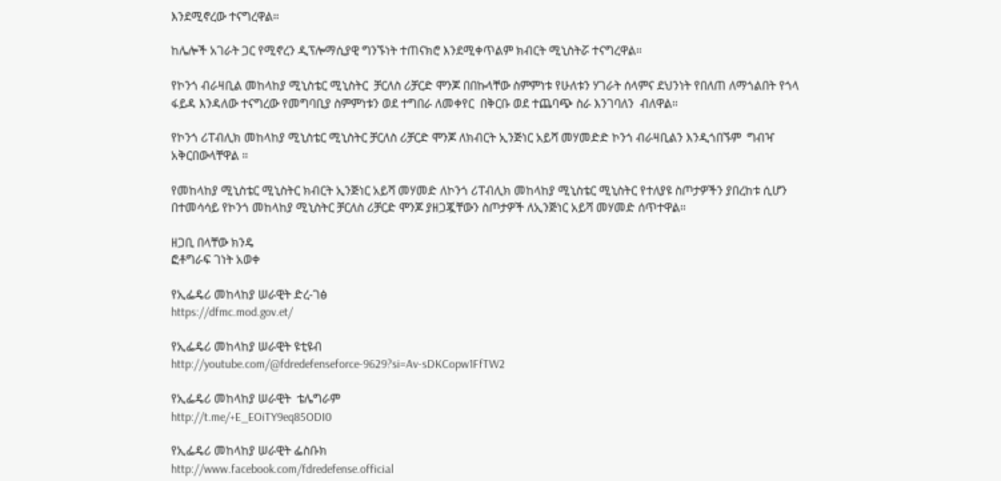እንደሚኖረው ተናግረዋል።

ከሌሎች አገራት ጋር የሚኖረን ዲፕሎማሲያዊ ግንኙነት ተጠናክሮ እንደሚቀጥልም ክብርት ሚኒስትሯ ተናግረዋል።

የኮንጎ ብራዛቢል መከላከያ ሚኒስቴር ሚኒስትር  ቻርለስ ሪቻርድ ሞንጆ በበኩላቸው ስምምነቱ የሁለቱን ሃገራት ሰላምና ደህንነት የበለጠ ለማጎልበት የጎላ ፋይዳ እንዳለው ተናግረው የመግባቢያ ስምምነቱን ወደ ተግበራ ለመቀየር  በቅርቡ ወደ ተጨባጭ ስራ እንገባለን  ብለዋል።

የኮንጎ ሪፐብሊክ መከላከያ ሚኒስቴር ሚኒስትር ቻርለስ ሪቻርድ ሞንጆ ለክብርት ኢንጅነር አይሻ መሃመድድ ኮንጎ ብራዛቢልን እንዲጎበኙም  ግብዣ አቅርበውላቸዋል ።

የመከላከያ ሚኒስቴር ሚኒስትር ክብርት ኢንጅነር አይሻ መሃመድ ለኮንጎ ሪፐብሊክ መከላከያ ሚኒስቴር ሚኒስትር የተለያዩ ስጦታዎችን ያበረከቱ ሲሆን በተመሳሳይ የኮንጎ መከላከያ ሚኒስትር ቻርለስ ሪቻርድ ሞንጆ ያዘጋጇቸውን ስጦታዎች ለኢንጅነር አይሻ መሃመድ ሰጥተዋል።

ዘጋቢ በላቸው ክንዴ
ፎቶግራፍ ገነት አወቀ

የኢፌዴሪ መከላከያ ሠራዊት ድረ-ገፅ
https://dfmc.mod.gov.et/

የኢፌዴሪ መከላከያ ሠራዊት ዩቲዩብ
http://youtube.com/@fdredefenseforce-9629?si=Av-sDKCopw1FfTW2

የኢፌዴሪ መከላከያ ሠራዊት  ቴሌግራም
http://t.me/+E_EOiTY9eq85ODI0

የኢፌዴሪ መከላከያ ሠራዊት ፌስቡክ
http://www.facebook.com/fdredefense.official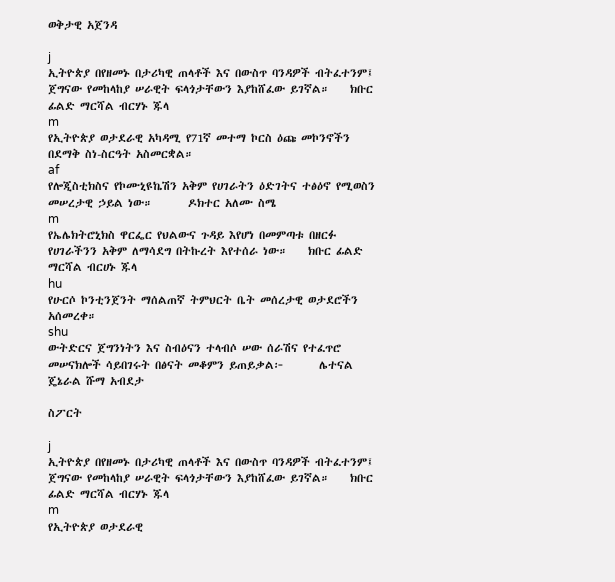ወቅታዊ አጀንዳ

j
ኢትዮጵያ በየዘመኑ በታሪካዊ ጠላቶች እና በውስጥ ባንዳዎች ብትፈተንም፤ ጀግናው የመከላከያ ሠራዊት ፍላጎታቸውን እያከሸፈው ይገኛል።    ክቡር ፊልድ ማርሻል ብርሃኑ ጁላ
m
የኢትዮጵያ ወታደራዊ አካዳሚ የ71ኛ መተማ ኮርስ ዕጩ መኮንኖችን በደማቅ ስነ-ስርዓት አስመርቋል።
af
የሎጂስቲክስና የኮሙኒዩኬሽን አቅም የሀገራትን ዕድገትና ተፅዕኖ የሚወስን መሠረታዊ ኃይል ነው።       ዶክተር አለሙ ስሜ
m
የኤሌክትሮኒክስ ዋርፌር የህልውና ጉዳይ እየሆነ በመምጣቱ በዘርፉ የሀገራችንን አቅም ለማሳደግ በትኩረት እየተሰራ ነው።    ክቡር ፊልድ ማርሻል ብርሀኑ ጁላ
hu
የሁርሶ ኮንቲንጀንት ማሰልጠኛ ትምህርት ቤት መሰረታዊ ወታደሮችን አሰመረቀ።
shu
ውትድርና ጀግንነትን እና ስብዕናን ተላብሶ ሠው ሰራሽና የተፈጥሮ መሠናክሎች ሳይበገሩት በፅናት መቆምን ይጠይቃል፦       ሌተናል ጄኔራል ሹማ አብደታ

ስፖርት

j
ኢትዮጵያ በየዘመኑ በታሪካዊ ጠላቶች እና በውስጥ ባንዳዎች ብትፈተንም፤ ጀግናው የመከላከያ ሠራዊት ፍላጎታቸውን እያከሸፈው ይገኛል።    ክቡር ፊልድ ማርሻል ብርሃኑ ጁላ
m
የኢትዮጵያ ወታደራዊ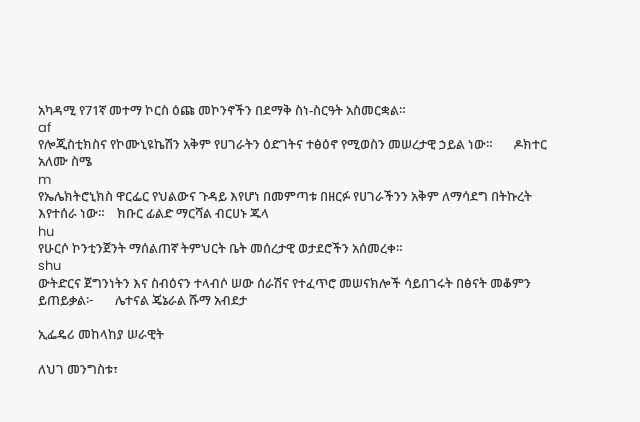አካዳሚ የ71ኛ መተማ ኮርስ ዕጩ መኮንኖችን በደማቅ ስነ-ስርዓት አስመርቋል።
af
የሎጂስቲክስና የኮሙኒዩኬሽን አቅም የሀገራትን ዕድገትና ተፅዕኖ የሚወስን መሠረታዊ ኃይል ነው።       ዶክተር አለሙ ስሜ
m
የኤሌክትሮኒክስ ዋርፌር የህልውና ጉዳይ እየሆነ በመምጣቱ በዘርፉ የሀገራችንን አቅም ለማሳደግ በትኩረት እየተሰራ ነው።    ክቡር ፊልድ ማርሻል ብርሀኑ ጁላ
hu
የሁርሶ ኮንቲንጀንት ማሰልጠኛ ትምህርት ቤት መሰረታዊ ወታደሮችን አሰመረቀ።
shu
ውትድርና ጀግንነትን እና ስብዕናን ተላብሶ ሠው ሰራሽና የተፈጥሮ መሠናክሎች ሳይበገሩት በፅናት መቆምን ይጠይቃል፦       ሌተናል ጄኔራል ሹማ አብደታ

ኢፌዴሪ መከላከያ ሠራዊት

ለህገ መንግስቱ፣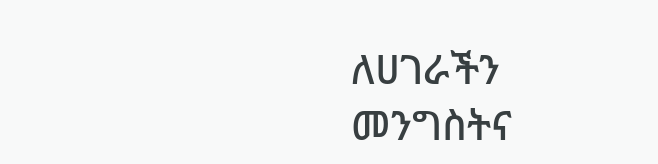ለሀገራችን መንግስትና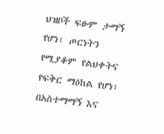ህዝቦች ፍፁም ታማኝ የሆነ፣ ጦርነትን የሚያቆም የልህቀትና የፍቅር ማዕከል የሆነ፣ በአስተማማኝ እና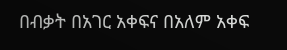በብቃት በአገር አቀፍና በአለም አቀፍ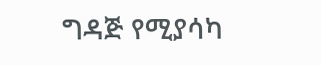ግዳጅ የሚያሳካ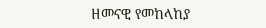ዘመናዊ የመከላከያ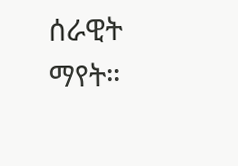ሰራዊት ማየት።